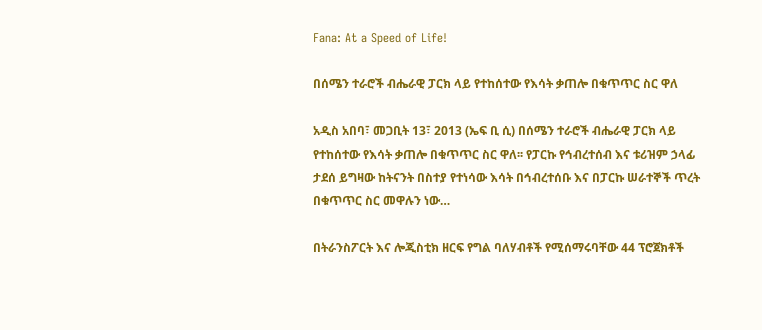Fana: At a Speed of Life!

በሰሜን ተራሮች ብሔራዊ ፓርክ ላይ የተከሰተው የእሳት ቃጠሎ በቁጥጥር ስር ዋለ

አዲስ አበባ፣ መጋቢት 13፣ 2013 (ኤፍ ቢ ሲ) በሰሜን ተራሮች ብሔራዊ ፓርክ ላይ የተከሰተው የእሳት ቃጠሎ በቁጥጥር ስር ዋለ፡፡ የፓርኩ የኅብረተሰብ እና ቱሪዝም ኃላፊ ታደሰ ይግዛው ከትናንት በስተያ የተነሳው እሳት በኅብረተሰቡ እና በፓርኩ ሠራተኞች ጥረት በቁጥጥር ስር መዋሉን ነው…

በትራንስፖርት እና ሎጂስቲክ ዘርፍ የግል ባለሃብቶች የሚሰማሩባቸው 44 ፕሮጀክቶች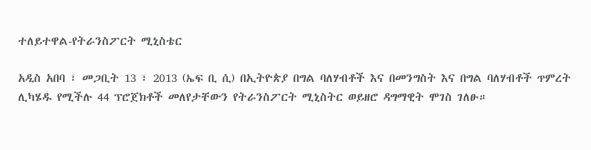ተለይተዋል-የትራንስፖርት ሚኒስቴር

አዲስ አበባ ፣ መጋቢት 13 ፣ 2013 (ኤፍ ቢ ሲ) በኢትዮጵያ በግል ባለሃብቶች እና በመንግስት እና በግል ባለሃብቶች ጥምረት ሊካሄዱ የሚችሉ 44 ፕሮጀክቶች መለየታቸውን የትራንስፖርት ሚኒስትር ወይዘሮ ዳግማዊት ሞገስ ገለፁ።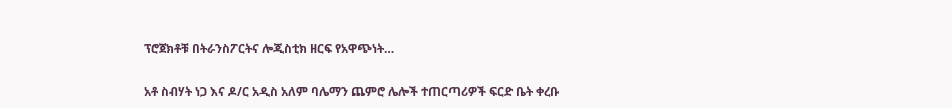ፕሮጀክቶቹ በትራንስፖርትና ሎጂስቲክ ዘርፍ የአዋጭነት…

አቶ ስብሃት ነጋ እና ዶ/ር አዲስ አለም ባሌማን ጨምሮ ሌሎች ተጠርጣሪዎች ፍርድ ቤት ቀረቡ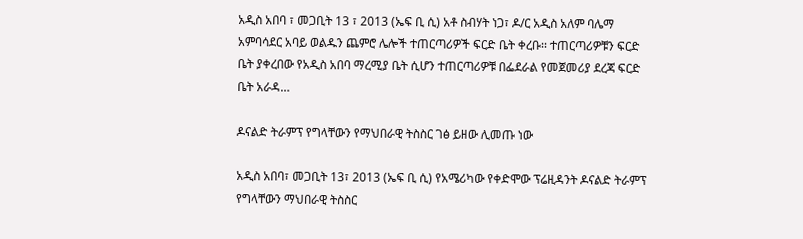አዲስ አበባ ፣ መጋቢት 13 ፣ 2013 (ኤፍ ቢ ሲ) አቶ ስብሃት ነጋ፣ ዶ/ር አዲስ አለም ባሌማ አምባሳደር አባይ ወልዱን ጨምሮ ሌሎች ተጠርጣሪዎች ፍርድ ቤት ቀረቡ፡፡ ተጠርጣሪዎቹን ፍርድ ቤት ያቀረበው የአዲስ አበባ ማረሚያ ቤት ሲሆን ተጠርጣሪዎቹ በፌደራል የመጀመሪያ ደረጃ ፍርድ ቤት አራዳ…

ዶናልድ ትራምፕ የግላቸውን የማህበራዊ ትስስር ገፅ ይዘው ሊመጡ ነው

አዲስ አበባ፣ መጋቢት 13፣ 2013 (ኤፍ ቢ ሲ) የአሜሪካው የቀድሞው ፕሬዚዳንት ዶናልድ ትራምፕ የግላቸውን ማህበራዊ ትስስር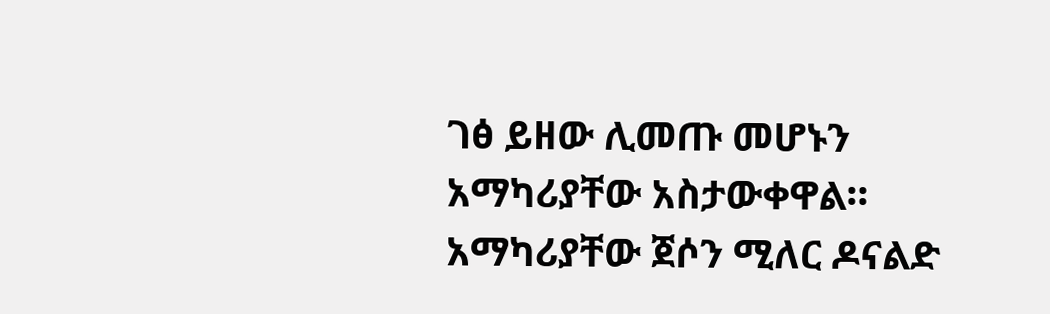ገፅ ይዘው ሊመጡ መሆኑን አማካሪያቸው አስታውቀዋል። አማካሪያቸው ጀሶን ሚለር ዶናልድ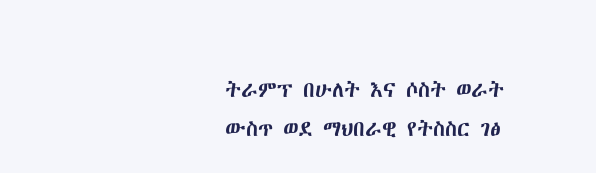ትራምፕ በሁለት እና ሶስት ወራት ውስጥ ወደ ማህበራዊ የትስስር ገፅ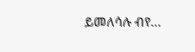ይመለሳሉ ብየ…